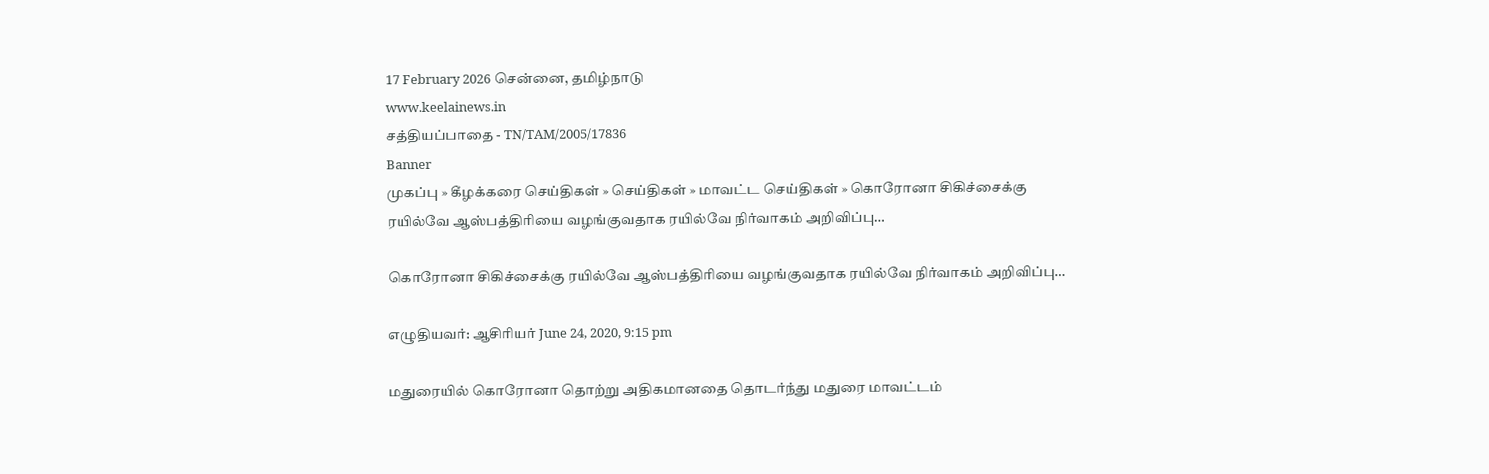17 February 2026 சென்னை, தமிழ்நாடு
www.keelainews.in
சத்தியப்பாதை - TN/TAM/2005/17836
Banner
முகப்பு » கீழக்கரை செய்திகள் » செய்திகள் » மாவட்ட செய்திகள் » கொரோனா சிகிச்சைக்கு ரயில்வே ஆஸ்பத்திரியை வழங்குவதாக ரயில்வே நிர்வாகம் அறிவிப்பு…

கொரோனா சிகிச்சைக்கு ரயில்வே ஆஸ்பத்திரியை வழங்குவதாக ரயில்வே நிர்வாகம் அறிவிப்பு…

எழுதியவர்: ஆசிரியர் June 24, 2020, 9:15 pm

மதுரையில் கொரோனா தொற்று அதிகமானதை தொடர்ந்து மதுரை மாவட்டம்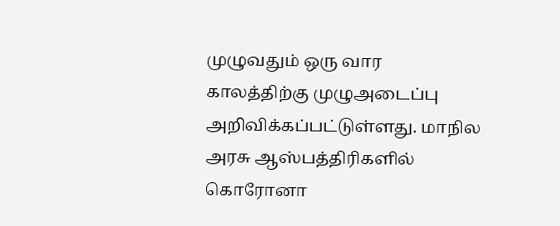முழுவதும் ஒரு வார காலத்திற்கு முழுஅடைப்பு அறிவிக்கப்பட்டுள்ளது. மாநில அரசு ஆஸ்பத்திரிகளில் கொரோனா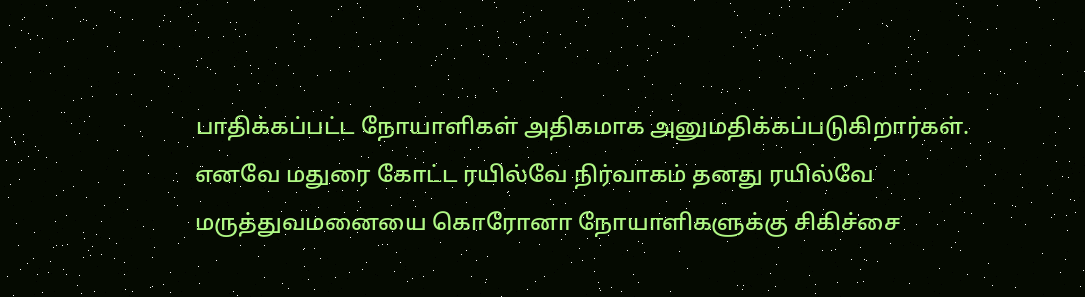பாதிக்கப்பட்ட நோயாளிகள் அதிகமாக அனுமதிக்கப்படுகிறார்கள். எனவே மதுரை கோட்ட ரயில்வே நிர்வாகம் தனது ரயில்வே மருத்துவமனையை கொரோனா நோயாளிகளுக்கு சிகிச்சை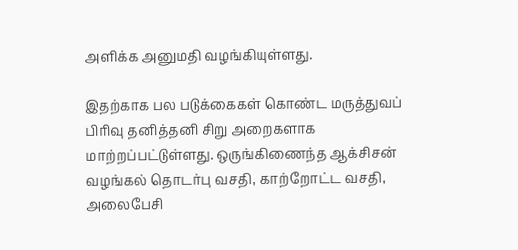அளிக்க அனுமதி வழங்கியுள்ளது.

இதற்காக பல படுக்கைகள் கொண்ட மருத்துவப் பிரிவு தனித்தனி சிறு அறைகளாக மாற்றப்பட்டுள்ளது. ஒருங்கிணைந்த ஆக்சிசன் வழங்கல் தொடர்பு வசதி, காற்றோட்ட வசதி, அலைபேசி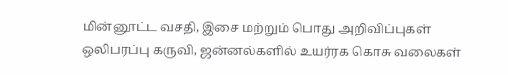மின்னூட்ட வசதி, இசை மற்றும் பொது அறிவிப்புகள் ஒலிபரப்பு கருவி, ஜன்னல்களில் உயர்ரக கொசு வலைகள்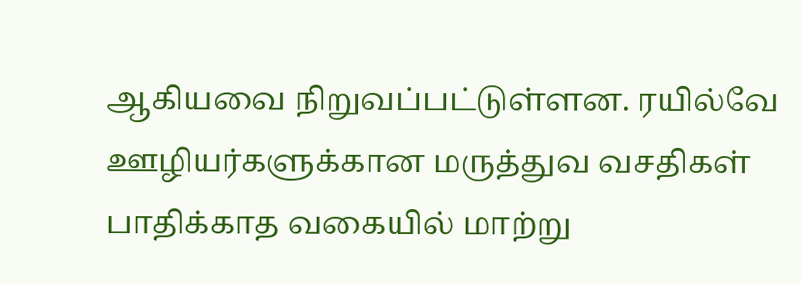ஆகியவை நிறுவப்பட்டுள்ளன. ரயில்வே ஊழியர்களுக்கான மருத்துவ வசதிகள் பாதிக்காத வகையில் மாற்று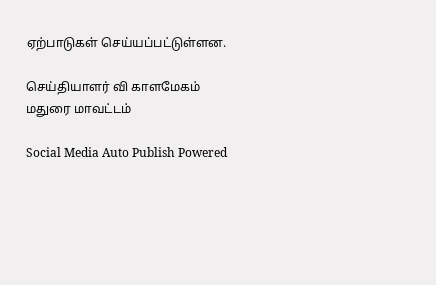ஏற்பாடுகள் செய்யப்பட்டுள்ளன.

செய்தியாளர் வி காளமேகம் மதுரை மாவட்டம்

Social Media Auto Publish Powered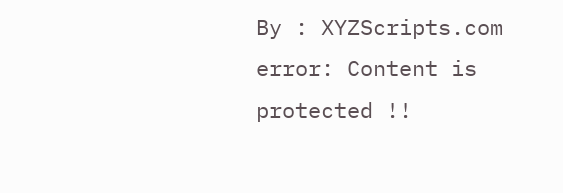By : XYZScripts.com
error: Content is protected !!